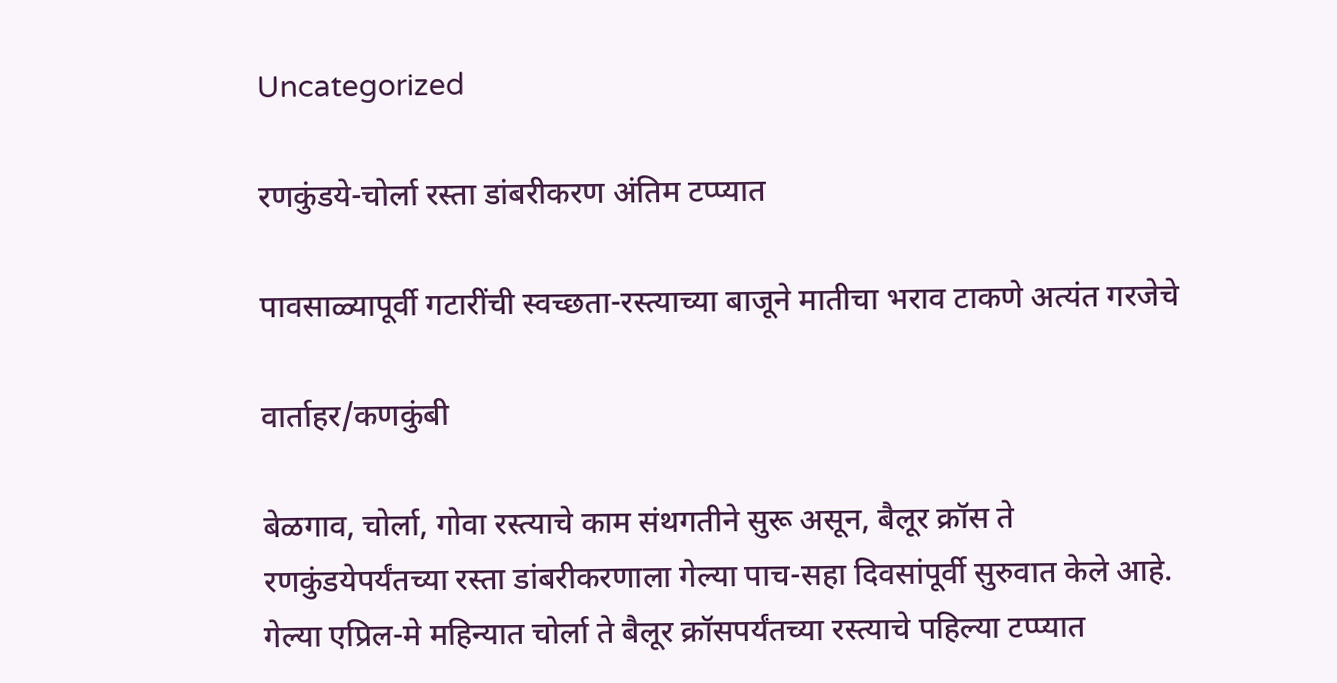Uncategorized

रणकुंडये-चोर्ला रस्ता डांबरीकरण अंतिम टप्प्यात

पावसाळ्यापूर्वी गटारींची स्वच्छता-रस्त्याच्या बाजूने मातीचा भराव टाकणे अत्यंत गरजेचे

वार्ताहर/कणकुंबी

बेळगाव, चोर्ला, गोवा रस्त्याचे काम संथगतीने सुरू असून, बैलूर क्रॉस ते रणकुंडयेपर्यंतच्या रस्ता डांबरीकरणाला गेल्या पाच-सहा दिवसांपूर्वी सुरुवात केले आहे. गेल्या एप्रिल-मे महिन्यात चोर्ला ते बैलूर क्रॉसपर्यंतच्या रस्त्याचे पहिल्या टप्प्यात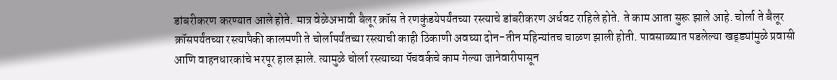डांबरीकरण करण्यात आले होते. मात्र वेळेअभावी बैलूर क्रॉस ते रणकुंडयेपर्यंतच्या रस्त्याचे डांबरीकरण अर्धवट राहिले होते. ते काम आता सुरू झाले आहे. चोर्ला ते बैलूर क्रॉसपर्यंतच्या रस्त्यापैकी कालमणी ते चोर्लापर्यंतच्या रस्त्याची काही ठिकाणी अवघ्या दोन-तीन महिन्यांतच चाळण झाली होती. पावसाळ्यात पडलेल्या खड्ड्यांमुळे प्रवासी आणि वाहनधारकांचे भरपूर हाल झाले. त्यामुळे चोर्ला रस्त्याच्या पॅचवर्कचे काम गेल्या जानेवारीपासून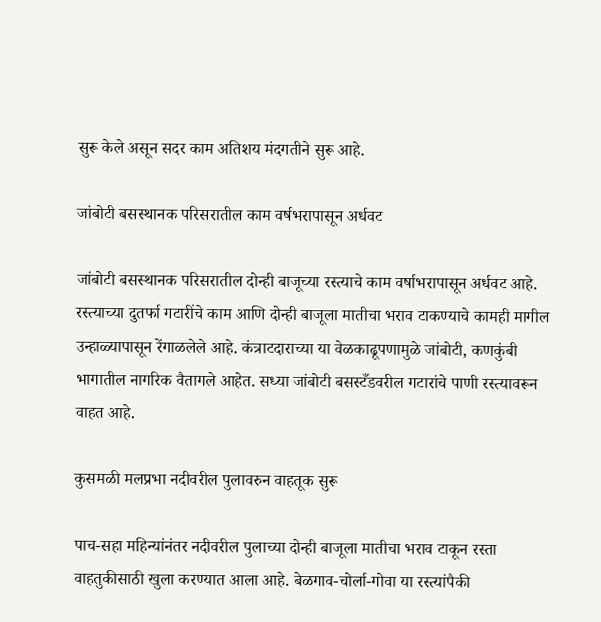सुरू केले असून सदर काम अतिशय मंदगतीने सुरू आहे.

जांबोटी बसस्थानक परिसरातील काम वर्षभरापासून अर्धवट

जांबोटी बसस्थानक परिसरातील दोन्ही बाजूच्या रस्त्याचे काम वर्षाभरापासून अर्धवट आहे. रस्त्याच्या दुतर्फा गटारींचे काम आणि दोन्ही बाजूला मातीचा भराव टाकण्याचे कामही मागील उन्हाळ्यापासून रेंगाळलेले आहे. कंत्राटदाराच्या या वेळकाढूपणामुळे जांबोटी, कणकुंबी भागातील नागरिक वैतागले आहेत. सध्या जांबोटी बसस्टँडवरील गटारांचे पाणी रस्त्यावरून वाहत आहे.

कुसमळी मलप्रभा नदीवरील पुलावरुन वाहतूक सुरू

पाच-सहा महिन्यांनंतर नदीवरील पुलाच्या दोन्ही बाजूला मातीचा भराव टाकून रस्ता वाहतुकीसाठी खुला करण्यात आला आहे. बेळगाव-चोर्ला-गोवा या रस्त्यांपैकी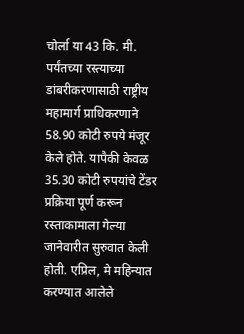चोर्ला या 43 कि. मी. पर्यंतच्या रस्त्याच्या डांबरीकरणासाठी राष्ट्रीय महामार्ग प्राधिकरणाने 58.90 कोटी रुपये मंजूर केले होते. यापैकी केवळ 35.30 कोटी रुपयांचे टेंडर प्रक्रिया पूर्ण करून रस्ताकामाला गेल्या जानेवारीत सुरुवात केली होती. एप्रिल, मे महिन्यात करण्यात आलेले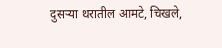दुसऱ्या थरातील आमटे, चिखले,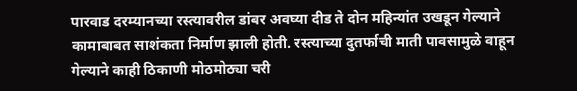पारवाड दरम्यानच्या रस्त्यावरील डांबर अवघ्या दीड ते दोन महिन्यांत उखडून गेल्याने कामाबाबत साशंकता निर्माण झाली होती. रस्त्याच्या दुतर्फाची माती पावसामुळे वाहून गेल्याने काही ठिकाणी मोठमोठ्या चरी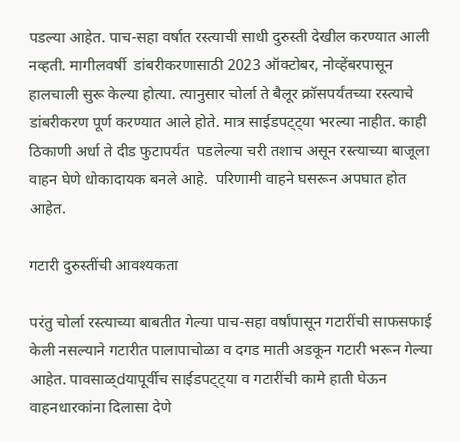पडल्या आहेत. पाच-सहा वर्षात रस्त्याची साधी दुरुस्ती देखील करण्यात आली नव्हती. मागीलवर्षी  डांबरीकरणासाठी 2023 ऑक्टोबर, नोव्हेंबरपासून हालचाली सुरू केल्या होत्या. त्यानुसार चोर्ला ते बैलूर क्रॉसपर्यंतच्या रस्त्याचे डांबरीकरण पूर्ण करण्यात आले होते. मात्र साईडपट्ट्या भरल्या नाहीत. काही ठिकाणी अर्धा ते दीड फुटापर्यंत  पडलेल्या चरी तशाच असून रस्त्याच्या बाजूला वाहन घेणे धोकादायक बनले आहे.  परिणामी वाहने घसरून अपघात होत आहेत.

गटारी दुरुस्तींची आवश्यकता

परंतु चोर्ला रस्त्याच्या बाबतीत गेल्या पाच-सहा वर्षांपासून गटारींची साफसफाई केली नसल्याने गटारीत पालापाचोळा व दगड माती अडकून गटारी भरून गेल्या आहेत. पावसाळ्dयापूर्वीच साईडपट्ट्या व गटारींची कामे हाती घेऊन वाहनधारकांना दिलासा देणे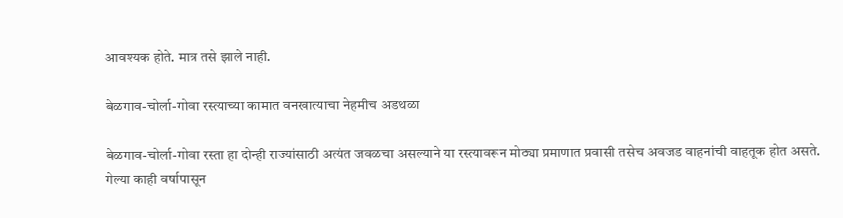आवश्यक होते. मात्र तसे झाले नाही.

बेळगाव-चोर्ला-गोवा रस्त्याच्या कामात वनखात्याचा नेहमीच अडथळा

बेळगाव-चोर्ला-गोवा रस्ता हा दोन्ही राज्यांसाठी अत्यंत जवळचा असल्याने या रस्त्यावरून मोठ्या प्रमाणात प्रवासी तसेच अवजड वाहनांची वाहतूक होत असते. गेल्या काही वर्षापासून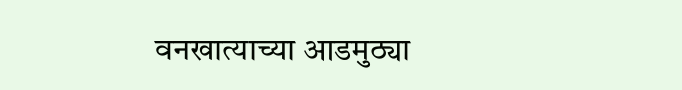वनखात्याच्या आडमुठ्या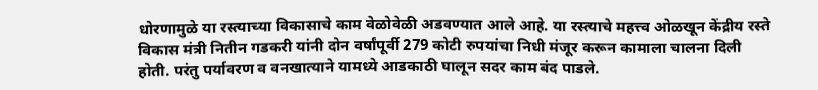धोरणामुळे या रस्त्याच्या विकासाचे काम वेळोवेळी अडवण्यात आले आहे. या रस्त्याचे महत्त्व ओळखून केंद्रीय रस्ते विकास मंत्री नितीन गडकरी यांनी दोन वर्षांपूर्वी 279 कोटी रुपयांचा निधी मंजूर करून कामाला चालना दिली होती. परंतु पर्यावरण व वनखात्याने यामध्ये आडकाठी घालून सदर काम बंद पाडले.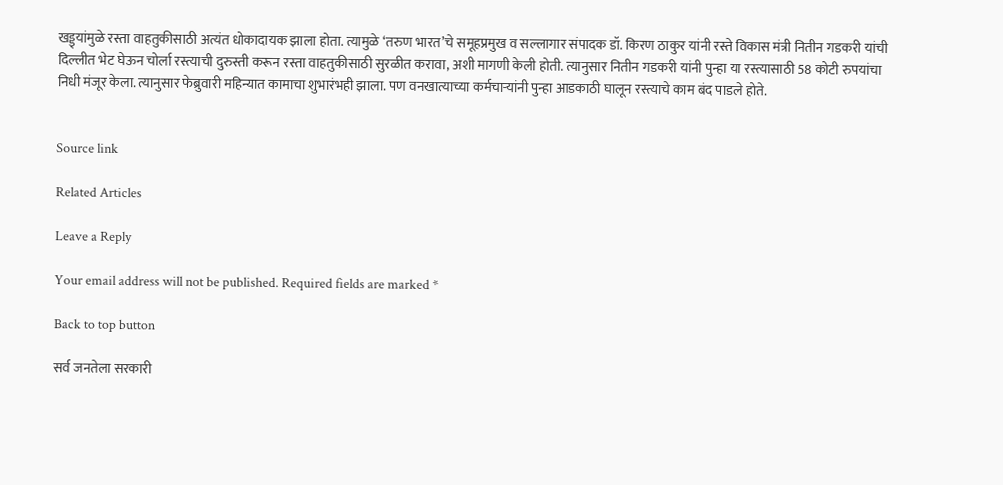खड्ड्यांमुळे रस्ता वाहतुकीसाठी अत्यंत धोकादायक झाला होता. त्यामुळे ‘तरुण भारत’चे समूहप्रमुख व सल्लागार संपादक डॉ. किरण ठाकुर यांनी रस्ते विकास मंत्री नितीन गडकरी यांची दिल्लीत भेट घेऊन चोर्ला रस्त्याची दुरुस्ती करून रस्ता वाहतुकीसाठी सुरळीत करावा, अशी मागणी केली होती. त्यानुसार नितीन गडकरी यांनी पुन्हा या रस्त्यासाठी 58 कोटी रुपयांचा निधी मंजूर केला. त्यानुसार फेब्रुवारी महिन्यात कामाचा शुभारंभही झाला. पण वनखात्याच्या कर्मचाऱ्यांनी पुन्हा आडकाठी घालून रस्त्याचे काम बंद पाडले होते.


Source link

Related Articles

Leave a Reply

Your email address will not be published. Required fields are marked *

Back to top button

सर्व जनतेला सरकारी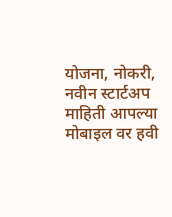योजना, नोकरी, नवीन स्टार्टअप माहिती आपल्या मोबाइल वर हवी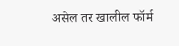असेल तर खालील फॉर्म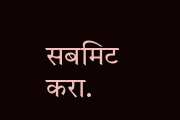सबमिट करा.